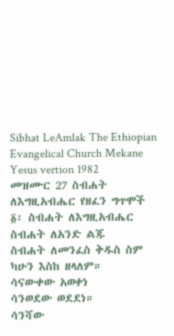Sibhat LeAmlak The Ethiopian Evangelical Church Mekane Yesus vertion 1982
መዝሙር 27 ስብሐት ለእግዚአብሔር የዘፈን ግጥሞች
፩፡ ስብሐት ለእግዚአብሔር
ስብሐት ለአንድ ልጁ
ስብሐት ለመንፈስ ቅዱስ ስም
ካሁን እስከ ዘላለም።
ሳናውቀው አወቀነ
ሳንወደው ወደደነ።
ሳንሻው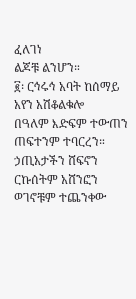ፈለገነ
ልጆቹ ልንሆን።
፪፡ ርኅሩኅ አባት ከሰማይ
አየን አሽቆልቁሎ
በዓለም እድፍም ተውጠን
ጠፍተንም ተባርረን።
ኃጢአታችን ሸፍኖን
ርኩሰትም አሸንፎን
ወገኖቹም ተጨንቀው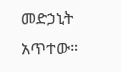መድኃኒት አጥተው።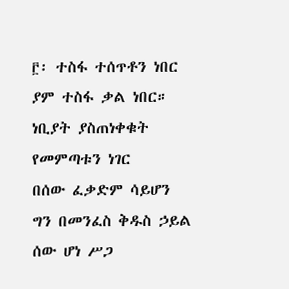፫፡ ተስፋ ተሰጥቶን ነበር
ያም ተስፋ ቃል ነበር።
ነቢያት ያስጠነቀቁት
የመምጣቱን ነገር
በሰው ፈቃድም ሳይሆን
ግን በመንፈስ ቅዱስ ኃይል
ሰው ሆነ ሥጋ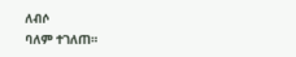ለብሶ
ባለም ተገለጠ።